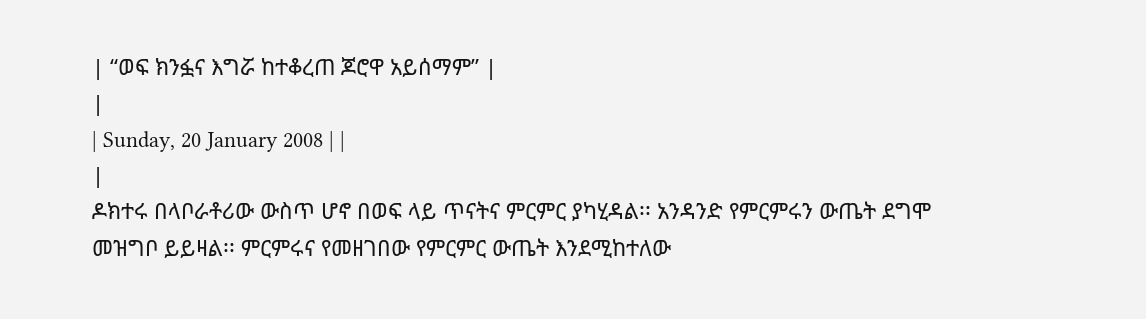| “ወፍ ክንፏና እግሯ ከተቆረጠ ጆሮዋ አይሰማም” |
|
| Sunday, 20 January 2008 | |
|
ዶክተሩ በላቦራቶሪው ውስጥ ሆኖ በወፍ ላይ ጥናትና ምርምር ያካሂዳል፡፡ አንዳንድ የምርምሩን ውጤት ደግሞ መዝግቦ ይይዛል፡፡ ምርምሩና የመዘገበው የምርምር ውጤት እንደሚከተለው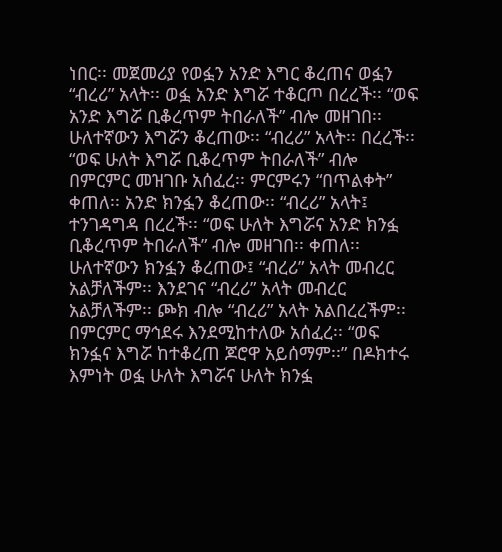ነበር፡፡ መጀመሪያ የወፏን አንድ እግር ቆረጠና ወፏን “ብረሪ” አላት፡፡ ወፏ አንድ እግሯ ተቆርጦ በረረች፡፡ “ወፍ አንድ እግሯ ቢቆረጥም ትበራለች” ብሎ መዘገበ፡፡ ሁለተኛውን እግሯን ቆረጠው፡፡ “ብረሪ” አላት፡፡ በረረች፡፡ “ወፍ ሁለት እግሯ ቢቆረጥም ትበራለች” ብሎ በምርምር መዝገቡ አሰፈረ፡፡ ምርምሩን “በጥልቀት” ቀጠለ፡፡ አንድ ክንፏን ቆረጠው፡፡ “ብረሪ” አላት፤ ተንገዳግዳ በረረች፡፡ “ወፍ ሁለት እግሯና አንድ ክንፏ ቢቆረጥም ትበራለች” ብሎ መዘገበ፡፡ ቀጠለ፡፡ ሁለተኛውን ክንፏን ቆረጠው፤ “ብረሪ” አላት መብረር አልቻለችም፡፡ እንደገና “ብረሪ” አላት መብረር አልቻለችም፡፡ ጮክ ብሎ “ብረሪ” አላት አልበረረችም፡፡ በምርምር ማኅደሩ እንደሚከተለው አሰፈረ፡፡ “ወፍ ክንፏና እግሯ ከተቆረጠ ጆሮዋ አይሰማም፡፡” በዶክተሩ እምነት ወፏ ሁለት እግሯና ሁለት ክንፏ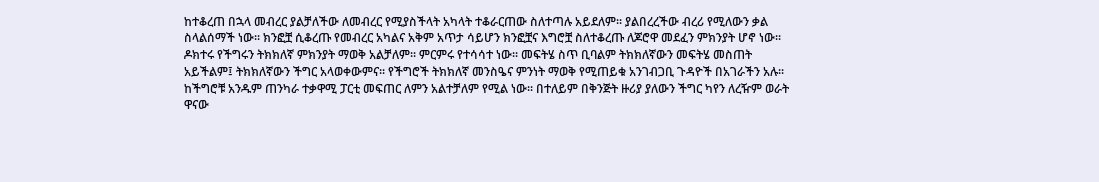ከተቆረጠ በኋላ መብረር ያልቻለችው ለመብረር የሚያስችላት አካላት ተቆራርጠው ስለተጣሉ አይደለም፡፡ ያልበረረችው ብረሪ የሚለውን ቃል ስላልሰማች ነው፡፡ ክንፎቿ ሲቆረጡ የመብረር አካልና አቅም አጥታ ሳይሆን ክንፎቿና እግሮቿ ስለተቆረጡ ለጆሮዋ መደፈን ምክንያት ሆኖ ነው፡፡ ዶክተሩ የችግሩን ትክክለኛ ምክንያት ማወቅ አልቻለም፡፡ ምርምሩ የተሳሳተ ነው፡፡ መፍትሄ ስጥ ቢባልም ትክክለኛውን መፍትሄ መስጠት አይችልም፤ ትክክለኛውን ችግር አላወቀውምና፡፡ የችግሮች ትክክለኛ መንስዔና ምንነት ማወቅ የሚጠይቁ አንገብጋቢ ጉዳዮች በአገራችን አሉ፡፡ ከችግሮቹ አንዱም ጠንካራ ተቃዋሚ ፓርቲ መፍጠር ለምን አልተቻለም የሚል ነው፡፡ በተለይም በቅንጅት ዙሪያ ያለውን ችግር ካየን ለረዥም ወራት ዋናው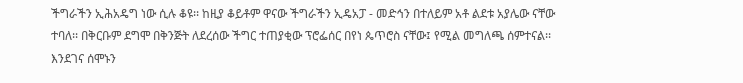ችግራችን ኢሕአዴግ ነው ሲሉ ቆዩ፡፡ ከዚያ ቆይቶም ዋናው ችግራችን ኢዴአፓ - መድኅን በተለይም አቶ ልደቱ አያሌው ናቸው ተባለ፡፡ በቅርቡም ደግሞ በቅንጅት ለደረሰው ችግር ተጠያቂው ፕሮፌሰር በየነ ጴጥሮስ ናቸው፤ የሚል መግለጫ ሰምተናል፡፡ እንደገና ሰሞኑን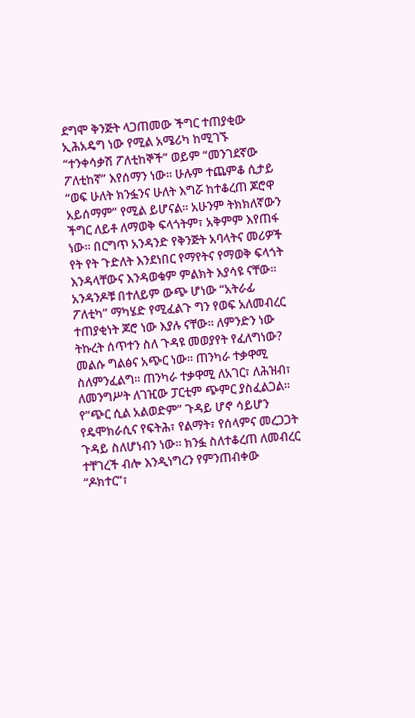ደግሞ ቅንጅት ላጋጠመው ችግር ተጠያቂው ኢሕአዴግ ነው የሚል አሜሪካ ከሚገኙ “ተንቀሳቃሽ ፖለቲከኞች” ወይም “መንገደኛው ፖለቲከኛ” እየሰማን ነው፡፡ ሁሉም ተጨምቆ ሲታይ “ወፍ ሁለት ክንፏንና ሁለት እግሯ ከተቆረጠ ጆሮዋ አይሰማም” የሚል ይሆናል፡፡ አሁንም ትክክለኛውን ችግር ለይቶ ለማወቅ ፍላጎትም፣ አቅምም እየጠፋ ነው፡፡ በርግጥ አንዳንድ የቅንጅት አባላትና መሪዎች የት የት ጉድለት እንደነበር የማየትና የማወቅ ፍላጎት እንዳላቸውና እንዳወቁም ምልክት እያሳዩ ናቸው፡፡ አንዳንዶቹ በተለይም ውጭ ሆነው “አትራፊ ፖለቲካ” ማካሄድ የሚፈልጉ ግን የወፍ አለመብረር ተጠያቂነት ጆሮ ነው እያሉ ናቸው፡፡ ለምንድን ነው ትኩረት ሰጥተን ስለ ጉዳዩ መወያየት የፈለግነው? መልሱ ግልፅና አጭር ነው፡፡ ጠንካራ ተቃዋሚ ስለምንፈልግ፡፡ ጠንካራ ተቃዋሚ ለአገር፣ ለሕዝብ፣ ለመንግሥት ለገዢው ፓርቲም ጭምር ያስፈልጋል፡፡ የ”ጭር ሲል አልወድም” ጉዳይ ሆኖ ሳይሆን የዴሞክራሲና የፍትሕ፣ የልማት፣ የሰላምና መረጋጋት ጉዳይ ስለሆነብን ነው፡፡ ክንፏ ስለተቆረጠ ለመብረር ተቸገረች ብሎ እንዲነግረን የምንጠብቀው “ዶክተር”፣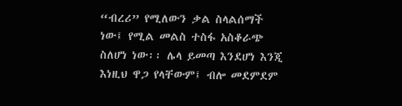“ብረሪ” የሚለውን ቃል ስላልሰማች ነው፤ የሚል መልስ ተስፋ አስቆራጭ ስለሆነ ነው፡፡ ሌላ ይመጣ እንደሆነ እንጂ እነዚህ ዋጋ የላቸውም፤ ብሎ መደምደም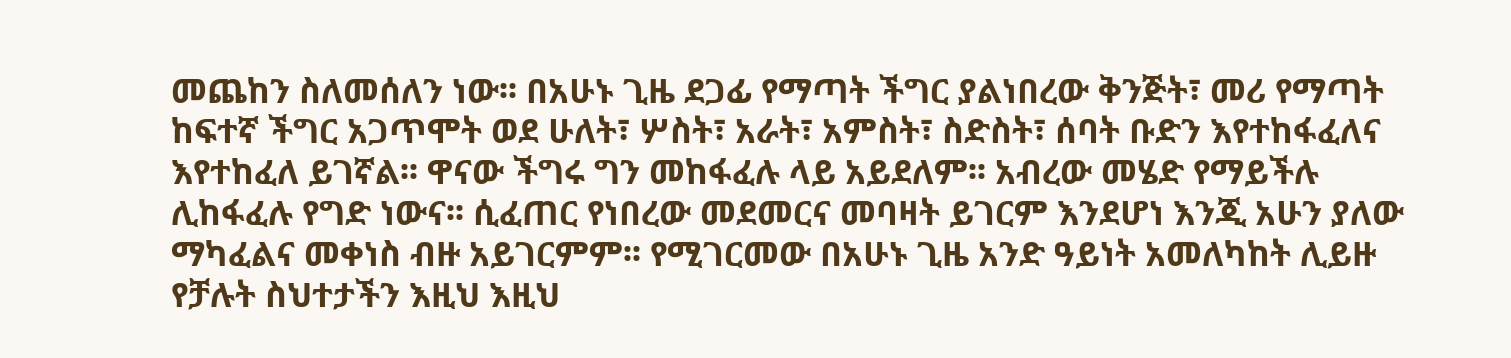መጨከን ስለመሰለን ነው፡፡ በአሁኑ ጊዜ ደጋፊ የማጣት ችግር ያልነበረው ቅንጅት፣ መሪ የማጣት ከፍተኛ ችግር አጋጥሞት ወደ ሁለት፣ ሦስት፣ አራት፣ አምስት፣ ስድስት፣ ሰባት ቡድን እየተከፋፈለና እየተከፈለ ይገኛል፡፡ ዋናው ችግሩ ግን መከፋፈሉ ላይ አይደለም፡፡ አብረው መሄድ የማይችሉ ሊከፋፈሉ የግድ ነውና፡፡ ሲፈጠር የነበረው መደመርና መባዛት ይገርም እንደሆነ እንጂ አሁን ያለው ማካፈልና መቀነስ ብዙ አይገርምም፡፡ የሚገርመው በአሁኑ ጊዜ አንድ ዓይነት አመለካከት ሊይዙ የቻሉት ስህተታችን እዚህ እዚህ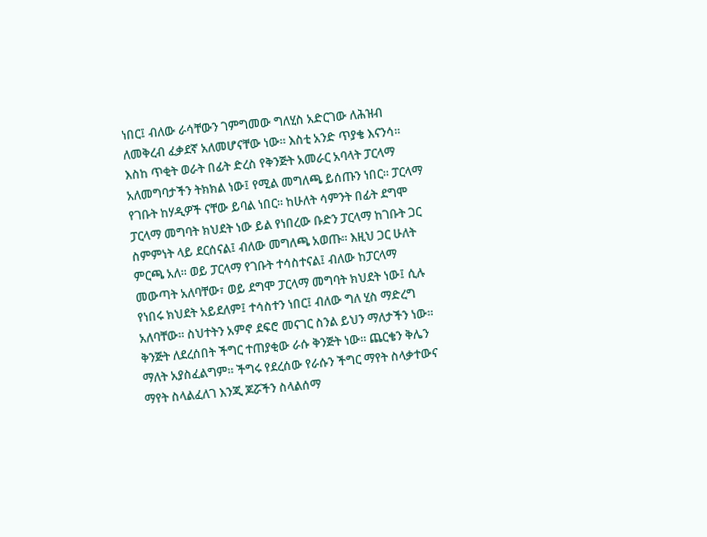ነበር፤ ብለው ራሳቸውን ገምግመው ግለሂስ አድርገው ለሕዝብ ለመቅረብ ፈቃደኛ አለመሆናቸው ነው፡፡ እስቲ አንድ ጥያቄ እናንሳ፡፡ እስከ ጥቂት ወራት በፊት ድረስ የቅንጅት አመራር አባላት ፓርላማ አለመግባታችን ትክክል ነው፤ የሚል መግለጫ ይሰጡን ነበር፡፡ ፓርላማ የገቡት ከሃዲዎች ናቸው ይባል ነበር፡፡ ከሁለት ሳምንት በፊት ደግሞ ፓርላማ መግባት ክህደት ነው ይል የነበረው ቡድን ፓርላማ ከገቡት ጋር ስምምነት ላይ ደርሰናል፤ ብለው መግለጫ አወጡ፡፡ እዚህ ጋር ሁለት ምርጫ አለ፡፡ ወይ ፓርላማ የገቡት ተሳስተናል፤ ብለው ከፓርላማ መውጣት አለባቸው፣ ወይ ደግሞ ፓርላማ መግባት ክህደት ነው፤ ሲሉ የነበሩ ክህደት አይደለም፤ ተሳስተን ነበር፤ ብለው ግለ ሂስ ማድረግ አለባቸው፡፡ ስህተትን አምኖ ደፍሮ መናገር ስንል ይህን ማለታችን ነው፡፡ ቅንጅት ለደረሰበት ችግር ተጠያቂው ራሱ ቅንጅት ነው፡፡ ጨርቄን ቅሌን ማለት አያስፈልግም፡፡ ችግሩ የደረሰው የራሱን ችግር ማየት ስላቃተውና ማየት ስላልፈለገ እንጂ ጆሯችን ስላልሰማ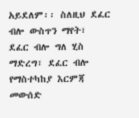አይደለም፡፡ ስለዚህ ደፈር ብሎ ውስጥን ማየት፣ ደፈር ብሎ ግለ ሂስ ማድረግ፣ ደፈር ብሎ የማስተካከያ እርምጃ መውሰድ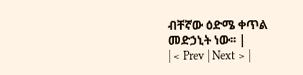ብቸኛው ዕድሜ ቀጥል መድኃኒት ነው፡፡ |
| < Prev | Next > |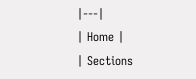|---|
| Home |
| Sections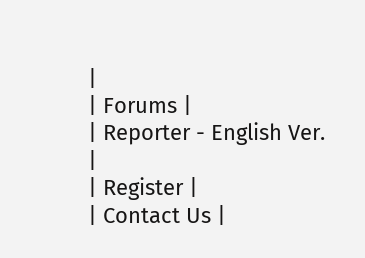|
| Forums |
| Reporter - English Ver. |
| Register |
| Contact Us |